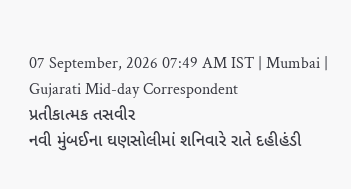07 September, 2026 07:49 AM IST | Mumbai | Gujarati Mid-day Correspondent
પ્રતીકાત્મક તસવીર
નવી મુંબઈના ઘણસોલીમાં શનિવારે રાતે દહીહંડી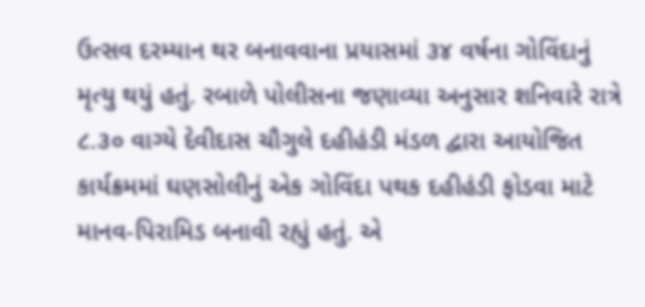ઉત્સવ દરમ્યાન થર બનાવવાના પ્રયાસમાં ૩૪ વર્ષના ગોવિંદાનું મૃત્યુ થયું હતું. રબાળે પોલીસના જણાવ્યા અનુસાર શનિવારે રાત્રે ૮.૩૦ વાગ્યે દેવીદાસ ચૌગુલે દહીહંડી મંડળ દ્વારા આયોજિત કાર્યક્રમમાં ઘણસોલીનું એક ગોવિંદા પથક દહીહંડી ફોડવા માટે માનવ-પિરામિડ બનાવી રહ્યું હતું. એ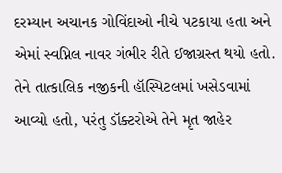દરમ્યાન અચાનક ગોવિંદાઓ નીચે પટકાયા હતા અને એમાં સ્વપ્નિલ નાવર ગંભીર રીતે ઈજાગ્રસ્ત થયો હતો. તેને તાત્કાલિક નજીકની હૉસ્પિટલમાં ખસેડવામાં આવ્યો હતો, પરંતુ ડૉક્ટરોએ તેને મૃત જાહેર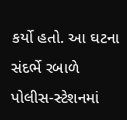કર્યો હતો. આ ઘટના સંદર્ભે રબાળે
પોલીસ-સ્ટેશનમાં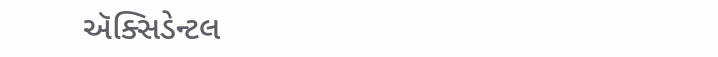ઍક્સિડેન્ટલ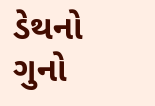ડેથનો ગુનો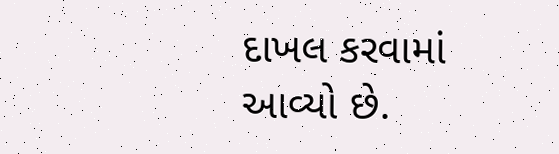દાખલ કરવામાં આવ્યો છે.